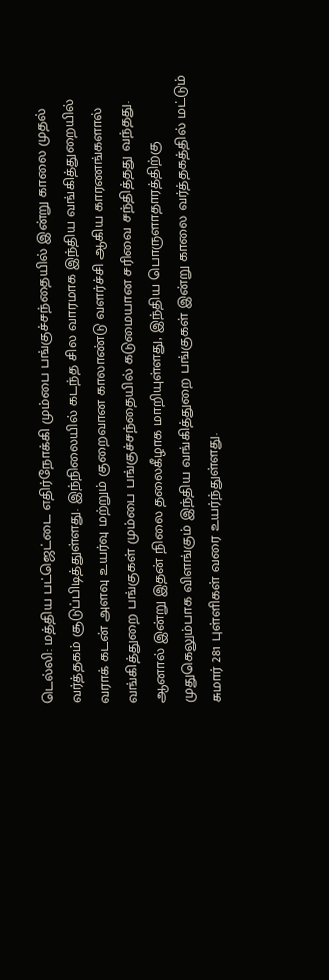டெல்லி: மத்திய பட்ஜெட்டை எதிர்நோக்கி மும்பை பங்குச்சந்தையில் இன்று காலை முதல் வர்த்தகம் சூடுப்பிடித்துள்ளது. இந்நிலையில் கடந்த சில வாரமாக இந்திய வங்கித்துறையில் வராக் கடன் அளவு உயர்வு மற்றும் குறைவான காலாண்டு வளர்ச்சி ஆகிய காரணங்களால் வங்கித்துறை பங்குகள் மும்பை பங்குச்சந்தையில் கடுமையான சரிவை சந்தித்தது வந்தது.
ஆனால் இன்று இதன் நிலை தலைகீழாக மாறியுள்ளது, இந்திய பொருளாதாரத்திற்கு முதுகெலும்பாக விளங்கும் இந்திய வங்கித்துறை பங்குகள் இன்று காலை வர்த்தகத்தில் மட்டும் சுமார் 281 புள்ளிகள் வரை உயர்ந்துள்ளது.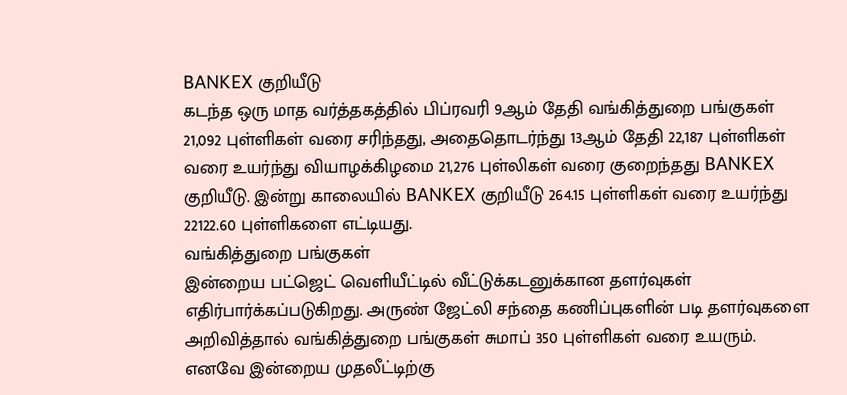BANKEX குறியீடு
கடந்த ஒரு மாத வர்த்தகத்தில் பிப்ரவரி 9ஆம் தேதி வங்கித்துறை பங்குகள் 21,092 புள்ளிகள் வரை சரிந்தது, அதைதொடர்ந்து 13ஆம் தேதி 22,187 புள்ளிகள் வரை உயர்ந்து வியாழக்கிழமை 21,276 புள்லிகள் வரை குறைந்தது BANKEX குறியீடு. இன்று காலையில் BANKEX குறியீடு 264.15 புள்ளிகள் வரை உயர்ந்து 22122.60 புள்ளிகளை எட்டியது.
வங்கித்துறை பங்குகள்
இன்றைய பட்ஜெட் வெளியீட்டில் வீட்டுக்கடனுக்கான தளர்வுகள் எதிர்பார்க்கப்படுகிறது. அருண் ஜேட்லி சந்தை கணிப்புகளின் படி தளர்வுகளை அறிவித்தால் வங்கித்துறை பங்குகள் சுமாப் 350 புள்ளிகள் வரை உயரும். எனவே இன்றைய முதலீட்டிற்கு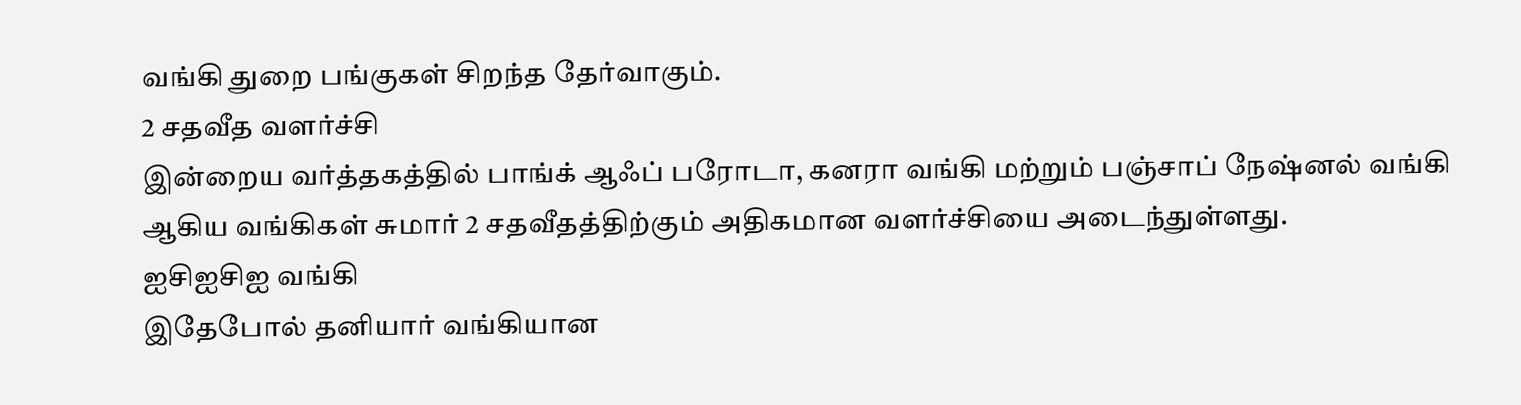வங்கி துறை பங்குகள் சிறந்த தேர்வாகும்.
2 சதவீத வளர்ச்சி
இன்றைய வர்த்தகத்தில் பாங்க் ஆஃப் பரோடா, கனரா வங்கி மற்றும் பஞ்சாப் நேஷ்னல் வங்கி ஆகிய வங்கிகள் சுமார் 2 சதவீதத்திற்கும் அதிகமான வளர்ச்சியை அடைந்துள்ளது.
ஐசிஐசிஐ வங்கி
இதேபோல் தனியார் வங்கியான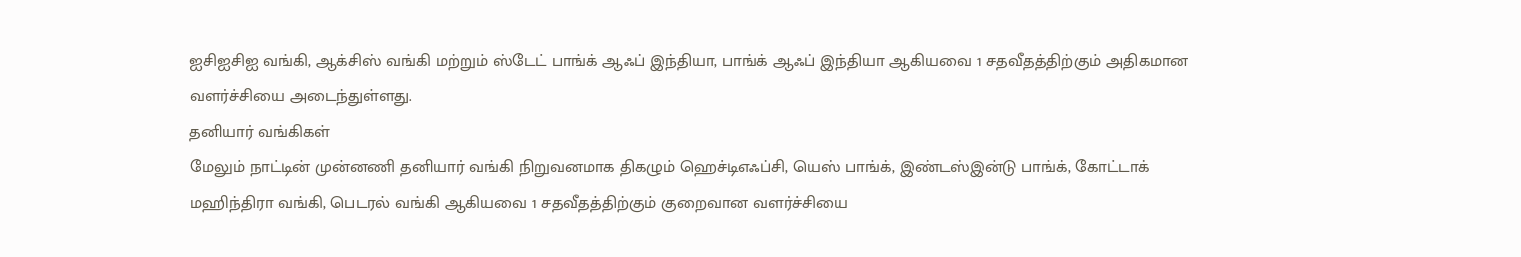ஐசிஐசிஐ வங்கி, ஆக்சிஸ் வங்கி மற்றும் ஸ்டேட் பாங்க் ஆஃப் இந்தியா, பாங்க் ஆஃப் இந்தியா ஆகியவை 1 சதவீதத்திற்கும் அதிகமான வளர்ச்சியை அடைந்துள்ளது.
தனியார் வங்கிகள்
மேலும் நாட்டின் முன்னணி தனியார் வங்கி நிறுவனமாக திகழும் ஹெச்டிஎஃப்சி, யெஸ் பாங்க், இண்டஸ்இன்டு பாங்க், கோட்டாக் மஹிந்திரா வங்கி, பெடரல் வங்கி ஆகியவை 1 சதவீதத்திற்கும் குறைவான வளர்ச்சியை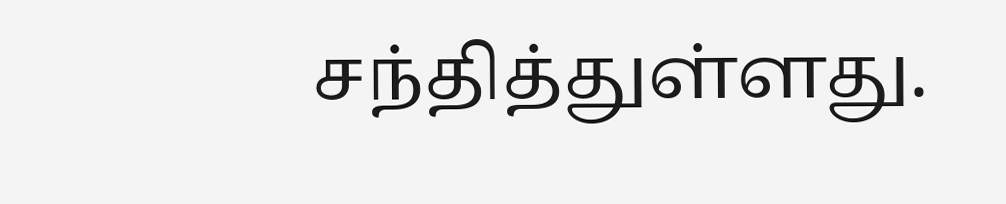சந்தித்துள்ளது.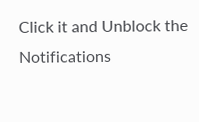Click it and Unblock the Notifications